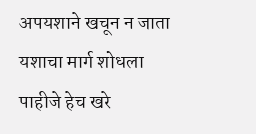अपयशाने खचून न जाता यशाचा मार्ग शोधला पाहीजे हेच खरे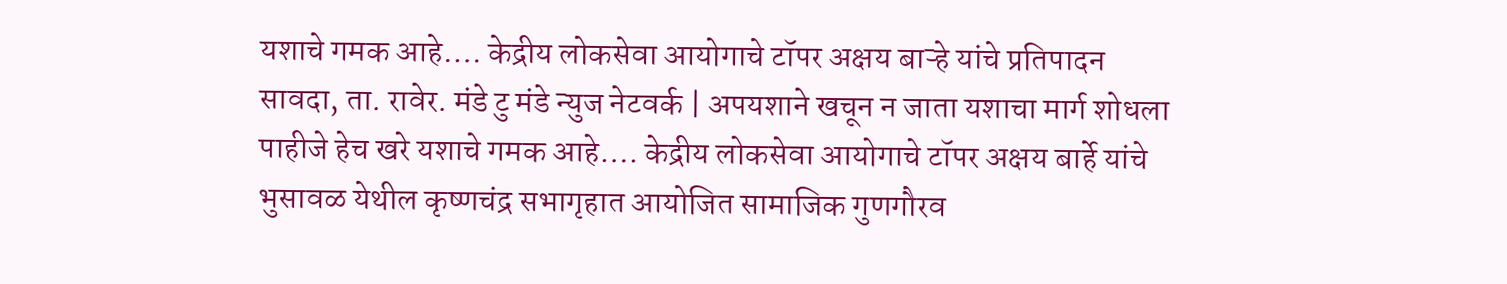यशाचे गमक आहे…. केद्रीय लोकसेवा आयोगाचे टॉपर अक्षय बाऱ्हे यांचे प्रतिपादन
सावदा, ता. रावेर. मंडे टु मंडे न्युज नेटवर्क | अपयशाने खचून न जाता यशाचा मार्ग शोधला पाहीजे हेच खरे यशाचे गमक आहे…. केद्रीय लोकसेवा आयोगाचे टॉपर अक्षय बार्हे यांचे भुसावळ येथील कृष्णचंद्र सभागृहात आयोजित सामाजिक गुणगौरव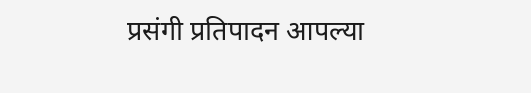प्रसंगी प्रतिपादन आपल्या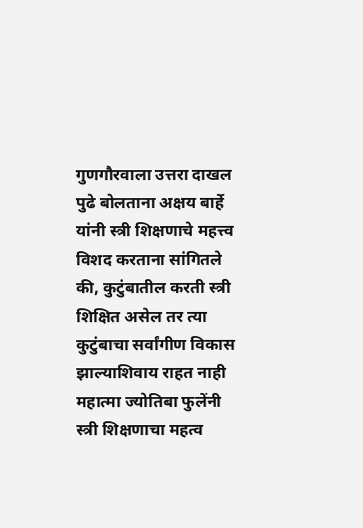गुणगौरवाला उत्तरा दाखल पुढे बोलताना अक्षय बार्हे यांनी स्त्री शिक्षणाचे महत्त्व विशद करताना सांगितले की, कुटुंबातील करती स्त्री शिक्षित असेल तर त्या कुटुंबाचा सर्वांगीण विकास झाल्याशिवाय राहत नाही महात्मा ज्योतिबा फुलेंनी स्त्री शिक्षणाचा महत्व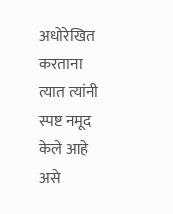अधोरेखित करताना त्यात त्यांनी स्पष्ट नमूद केले आहे असे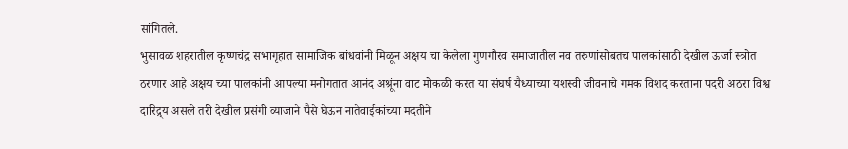सांगितले.
भुसावळ शहरातील कृष्णचंद्र सभागृहात सामाजिक बांधवांनी मिळून अक्षय चा केलेला गुणगौरव समाजातील नव तरुणांसोबतच पालकांसाठी देखील ऊर्जा स्त्रोत ठरणार आहे अक्षय च्या पालकांनी आपल्या मनोगतात आनंद अश्रूंना वाट मोकळी करत या संघर्ष यैध्याच्या यशस्वी जीवनाचे गमक विशद करताना पदरी अठरा विश्व दारिद्र्य असले तरी देखील प्रसंगी व्याजाने पैसे घेऊन नातेवाईकांच्या मदतीने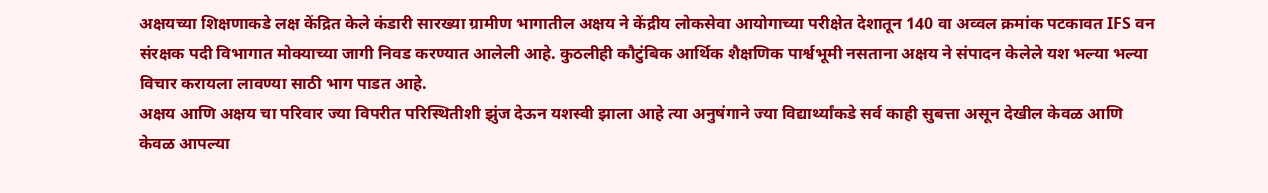अक्षयच्या शिक्षणाकडे लक्ष केंद्रित केले कंडारी सारख्या ग्रामीण भागातील अक्षय ने केंद्रीय लोकसेवा आयोगाच्या परीक्षेत देशातून 140 वा अव्वल क्रमांक पटकावत IFS वन संरक्षक पदी विभागात मोक्याच्या जागी निवड करण्यात आलेली आहे. कुठलीही कौटुंबिक आर्थिक शैक्षणिक पार्श्वभूमी नसताना अक्षय ने संपादन केलेले यश भल्या भल्या विचार करायला लावण्या साठी भाग पाडत आहे.
अक्षय आणि अक्षय चा परिवार ज्या विपरीत परिस्थितीशी झुंज देऊन यशस्वी झाला आहे त्या अनुषंगाने ज्या विद्यार्थ्यांकडे सर्व काही सुबत्ता असून देखील केवळ आणि केवळ आपल्या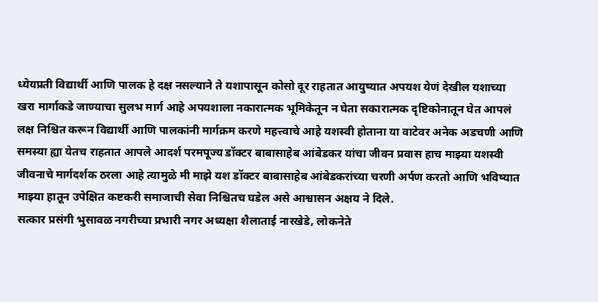ध्येयप्रती विद्यार्थी आणि पालक हे दक्ष नसल्याने ते यशापासून कोसो दूर राहतात आयुष्यात अपयश येणं देखील यशाच्या खरा मार्गाकडे जाण्याचा सुलभ मार्ग आहे अपयशाला नकारात्मक भूमिकेतून न घेता सकारात्मक दृष्टिकोनातून घेत आपलं लक्ष निश्चित करून विद्यार्थी आणि पालकांनी मार्गक्रम करणे महत्त्वाचे आहे यशस्वी होताना या वाटेवर अनेक अडचणी आणि समस्या ह्या येतच राहतात आपले आदर्श परमपूज्य डॉक्टर बाबासाहेब आंबेडकर यांचा जीवन प्रवास हाच माझ्या यशस्वी जीवनाचे मार्गदर्शक ठरला आहे त्यामुळे मी माझे यश डॉक्टर बाबासाहेब आंबेडकरांच्या चरणी अर्पण करतो आणि भविष्यात माझ्या हातून उपेक्षित कष्टकरी समाजाची सेवा निश्चितच घडेल असे आश्वासन अक्षय ने दिले.
सत्कार प्रसंगी भुसावळ नगरीच्या प्रभारी नगर अध्यक्षा शैलाताई नारखेडे, लोकनेते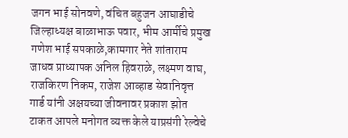जगन भाई सोनवणे, वंचित बहुजन आघाडीचे जिल्हाध्यक्ष बाळाभाऊ पवार, भीम आर्मीचे प्रमुख गणेश भाई सपकाळे,कामगार नेते शांताराम जाधव प्राध्यापक अनिल हिवराळे, लक्ष्मण वाघ, राजकिरण निकम, राजेश आव्हाड सेवानिवृत्त गार्ड यांनी अक्षयच्या जीवनावर प्रकाश झोत टाकत आपले मनोगत व्यक्त केले याप्रसंगी रेल्वेचे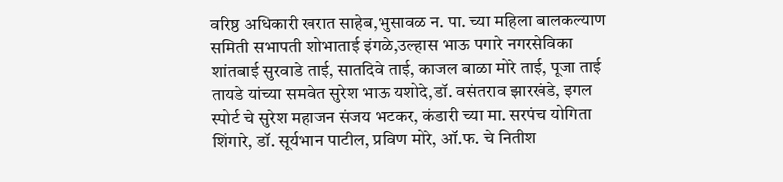वरिष्ठ अधिकारी खरात साहेब,भुसावळ न. पा. च्या महिला बालकल्याण समिती सभापती शोभाताई इंगळे,उल्हास भाऊ पगारे नगरसेविका शांतबाई सुरवाडे ताई, सातदिवे ताई, काजल बाळा मोरे ताई, पूजा ताई तायडे यांच्या समवेत सुरेश भाऊ यशोदे,डॉ. वसंतराव झारखंडे, इगल स्पोर्ट चे सुरेश महाजन संजय भटकर, कंडारी च्या मा. सरपंच योगिता शिंगारे, डॉ. सूर्यभान पाटील, प्रविण मोरे, ऑ.फ. चे नितीश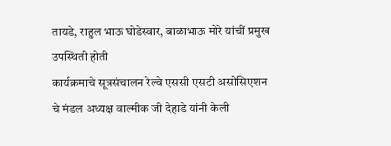तायडे, राहुल भाऊ घोडेस्वार, बाळाभाऊ मोरे यांचीं प्रमुख उपस्थिती होती
कार्यक्रमाचे सूत्रसंचालन रेल्वे एससी एसटी असोसिएशन चे मंडल अध्यक्ष वाल्मीक जी देहाडे यांनी केली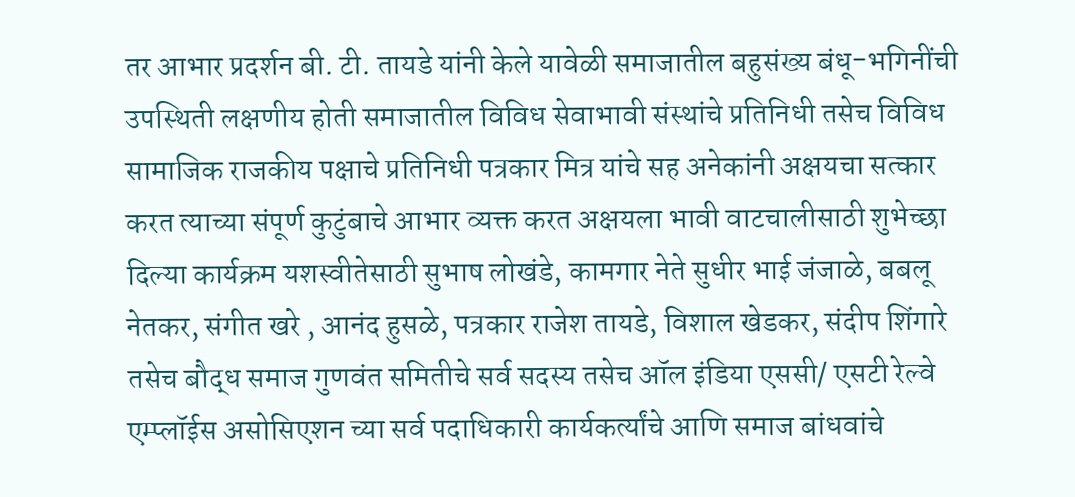तर आभार प्रदर्शन बी. टी. तायडे यांनी केले यावेळी समाजातील बहुसंख्य बंधू-भगिनींची उपस्थिती लक्षणीय होती समाजातील विविध सेवाभावी संस्थांचे प्रतिनिधी तसेच विविध सामाजिक राजकीय पक्षाचे प्रतिनिधी पत्रकार मित्र यांचे सह अनेकांनी अक्षयचा सत्कार करत त्याच्या संपूर्ण कुटुंबाचे आभार व्यक्त करत अक्षयला भावी वाटचालीसाठी शुभेच्छा दिल्या कार्यक्रम यशस्वीतेसाठी सुभाष लोखंडे, कामगार नेते सुधीर भाई जंजाळे, बबलू नेतकर, संगीत खरे , आनंद हुसळे, पत्रकार राजेश तायडे, विशाल खेडकर, संदीप शिंगारे तसेच बौद्ध समाज गुणवंत समितीचे सर्व सदस्य तसेच ऑल इंडिया एससी/ एसटी रेल्वे एम्प्लॉईस असोसिएशन च्या सर्व पदाधिकारी कार्यकर्त्यांचे आणि समाज बांधवांचे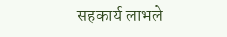सहकार्य लाभले